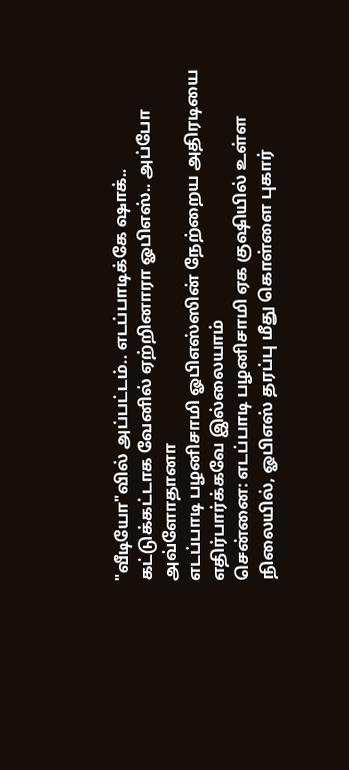"வீடியோ"வில் அப்பட்டம்.. எடப்பாடிக்கே ஷாக்.. கட்டுக்கட்டாக வேனில் ஏற்றினாரா ஓபிஎஸ்.. அப்போ அவ்ளோதானா
எடப்பாடி பழனிசாமி ஓபிஎஸ்ஸின் நேற்றைய அதிரடியை எதிர்பார்க்கவே இல்லையாம்
சென்னை: எடப்பாடி பழனிசாமி ஏக குஷியில் உள்ள நிலையில், ஓபிஎஸ் தரப்பு மீது கொள்ளை புகார்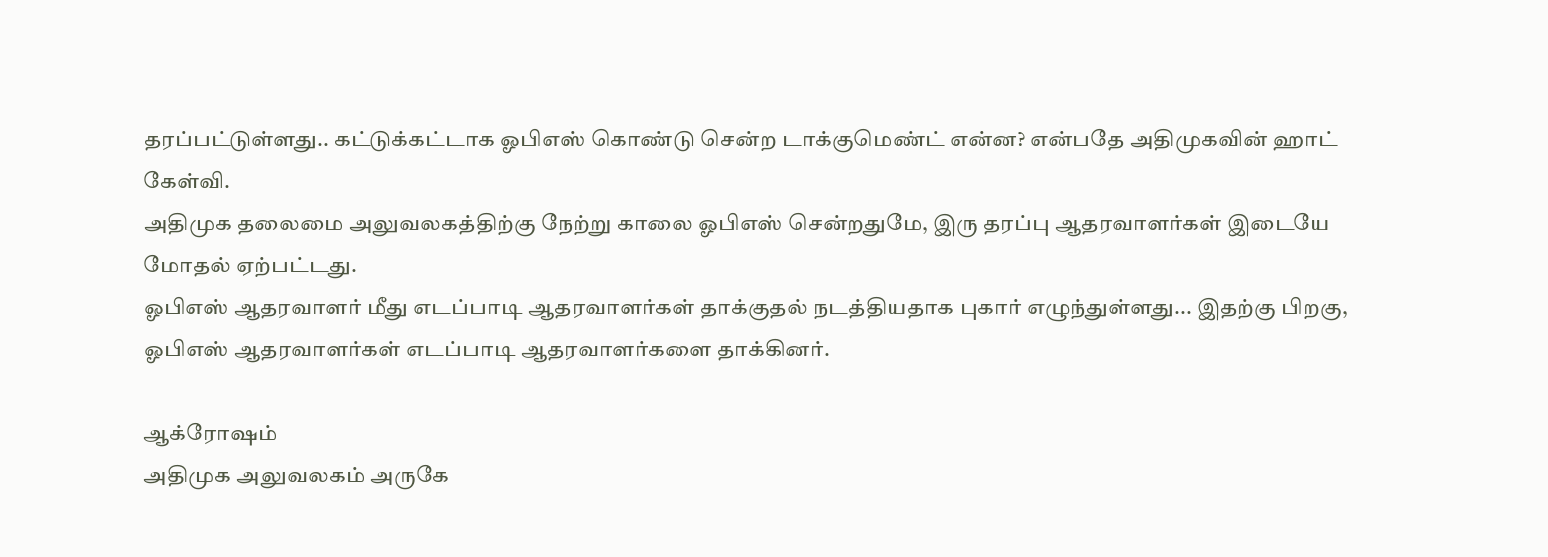தரப்பட்டுள்ளது.. கட்டுக்கட்டாக ஓபிஎஸ் கொண்டு சென்ற டாக்குமெண்ட் என்ன? என்பதே அதிமுகவின் ஹாட் கேள்வி.
அதிமுக தலைமை அலுவலகத்திற்கு நேற்று காலை ஓபிஎஸ் சென்றதுமே, இரு தரப்பு ஆதரவாளர்கள் இடையே மோதல் ஏற்பட்டது.
ஓபிஎஸ் ஆதரவாளர் மீது எடப்பாடி ஆதரவாளர்கள் தாக்குதல் நடத்தியதாக புகார் எழுந்துள்ளது... இதற்கு பிறகு, ஓபிஎஸ் ஆதரவாளர்கள் எடப்பாடி ஆதரவாளர்களை தாக்கினர்.

ஆக்ரோஷம்
அதிமுக அலுவலகம் அருகே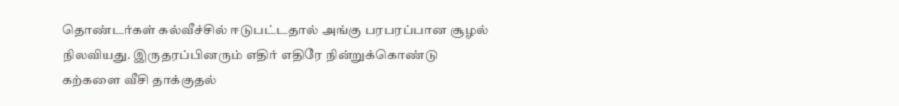தொண்டர்கள் கல்வீச்சில் ஈடுபட்டதால் அங்கு பரபரப்பான சூழல் நிலவியது. இருதரப்பினரும் எதிர் எதிரே நின்றுக்கொண்டு கற்களை வீசி தாக்குதல்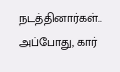நடத்தினார்கள்.. அப்போது, கார்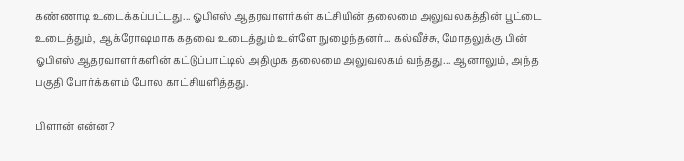கண்ணாடி உடைக்கப்பட்டது... ஓபிஎஸ் ஆதரவாளர்கள் கட்சியின் தலைமை அலுவலகத்தின் பூட்டை உடைத்தும், ஆக்ரோஷமாக கதவை உடைத்தும் உள்ளே நுழைந்தனர்... கல்வீச்சு, மோதலுக்கு பின் ஓபிஎஸ் ஆதரவாளர்களின் கட்டுப்பாட்டில் அதிமுக தலைமை அலுவலகம் வந்தது... ஆனாலும், அந்த பகுதி போர்க்களம் போல காட்சியளித்தது.

பிளான் என்ன?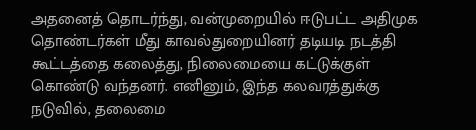அதனைத் தொடர்ந்து, வன்முறையில் ஈடுபட்ட அதிமுக தொண்டர்கள் மீது காவல்துறையினர் தடியடி நடத்தி கூட்டத்தை கலைத்து, நிலைமையை கட்டுக்குள் கொண்டு வந்தனர். எனினும், இந்த கலவரத்துக்கு நடுவில், தலைமை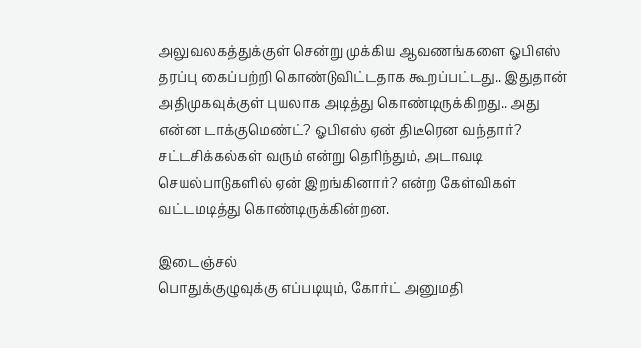அலுவலகத்துக்குள் சென்று முக்கிய ஆவணங்களை ஓபிஎஸ் தரப்பு கைப்பற்றி கொண்டுவிட்டதாக கூறப்பட்டது.. இதுதான் அதிமுகவுக்குள் புயலாக அடித்து கொண்டிருக்கிறது.. அது என்ன டாக்குமெண்ட்? ஓபிஎஸ் ஏன் திடீரென வந்தார்? சட்டசிக்கல்கள் வரும் என்று தெரிந்தும், அடாவடி செயல்பாடுகளில் ஏன் இறங்கினார்? என்ற கேள்விகள் வட்டமடித்து கொண்டிருக்கின்றன.

இடைஞ்சல்
பொதுக்குழுவுக்கு எப்படியும், கோர்ட் அனுமதி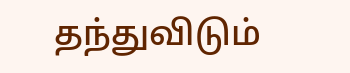தந்துவிடும்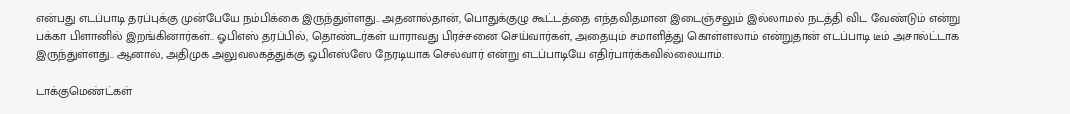என்பது எடப்பாடி தரப்புக்கு முன்பேயே நம்பிக்கை இருந்துள்ளது.. அதனால்தான், பொதுக்குழு கூட்டத்தை எந்தவிதமான இடைஞ்சலும் இல்லாமல் நடத்தி விட வேண்டும் என்று பக்கா பிளானில் இறங்கினார்கள்.. ஓபிஎஸ் தரப்பில், தொண்டர்கள் யாராவது பிரச்சனை செய்வார்கள், அதையும் சமாளித்து கொள்ளலாம் என்றுதான் எடப்பாடி டீம் அசால்ட்டாக இருந்துள்ளது.. ஆனால், அதிமுக அலுவலகத்துக்கு ஓபிஎஸ்ஸே நேரடியாக செல்வார் என்று எடப்பாடியே எதிர்பார்க்கவில்லையாம்.

டாக்குமெண்ட்கள்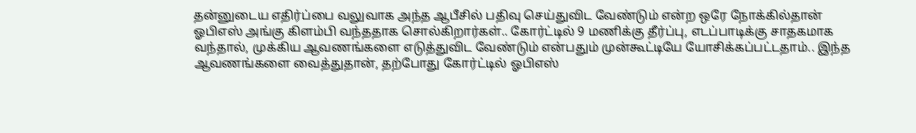தன்னுடைய எதிர்ப்பை வலுவாக அந்த ஆபீசில் பதிவு செய்துவிட வேண்டும் என்ற ஒரே நோக்கில்தான் ஓபிஎஸ் அங்கு கிளம்பி வந்ததாக சொல்கிறார்கள்.. கோர்ட்டில் 9 மணிக்கு தீர்ப்பு, எடப்பாடிக்கு சாதகமாக வந்தால், முக்கிய ஆவணங்களை எடுத்துவிட வேண்டும் என்பதும் முன்கூட்டியே யோசிக்கப்பட்டதாம்.. இந்த ஆவணங்களை வைத்துதான், தற்போது கோர்ட்டில் ஓபிஎஸ்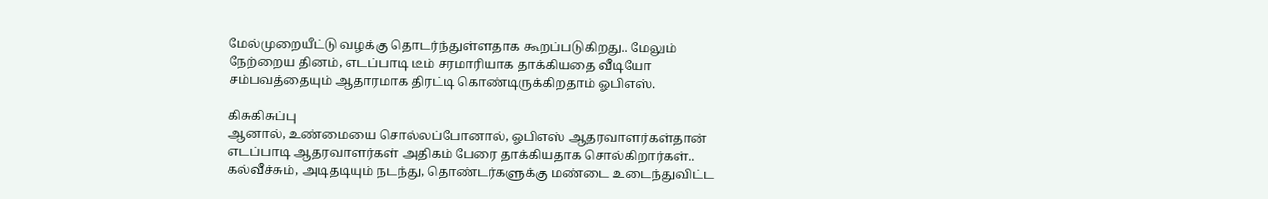மேல்முறையீட்டு வழக்கு தொடர்ந்துள்ளதாக கூறப்படுகிறது.. மேலும் நேற்றைய தினம், எடப்பாடி டீம் சரமாரியாக தாக்கியதை வீடியோ சம்பவத்தையும் ஆதாரமாக திரட்டி கொண்டிருக்கிறதாம் ஓபிஎஸ்.

கிசுகிசுப்பு
ஆனால், உண்மையை சொல்லப்போனால், ஓபிஎஸ் ஆதரவாளர்கள்தான் எடப்பாடி ஆதரவாளர்கள் அதிகம் பேரை தாக்கியதாக சொல்கிறார்கள்.. கல்வீச்சும், அடிதடியும் நடந்து, தொண்டர்களுக்கு மண்டை உடைந்துவிட்ட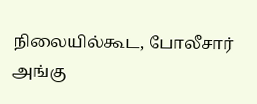நிலையில்கூட, போலீசார் அங்கு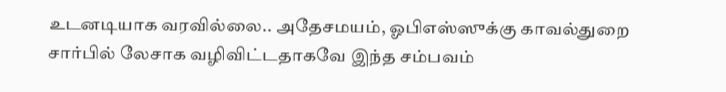உடனடியாக வரவில்லை.. அதேசமயம், ஓபிஎஸ்ஸுக்கு காவல்துறை சார்பில் லேசாக வழிவிட்டதாகவே இந்த சம்பவம்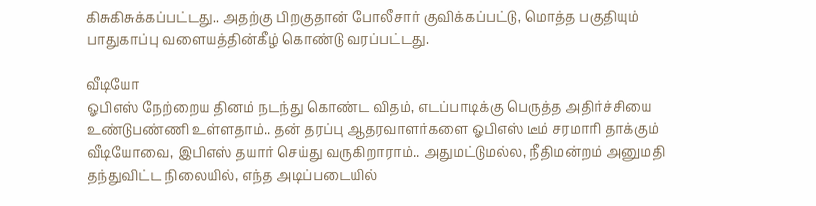கிசுகிசுக்கப்பட்டது.. அதற்கு பிறகுதான் போலீசார் குவிக்கப்பட்டு, மொத்த பகுதியும் பாதுகாப்பு வளையத்தின்கீழ் கொண்டு வரப்பட்டது.

வீடியோ
ஓபிஎஸ் நேற்றைய தினம் நடந்து கொண்ட விதம், எடப்பாடிக்கு பெருத்த அதிர்ச்சியை உண்டுபண்ணி உள்ளதாம்.. தன் தரப்பு ஆதரவாளர்களை ஓபிஎஸ் டீம் சரமாரி தாக்கும் வீடியோவை, இபிஎஸ் தயார் செய்து வருகிறாராம்.. அதுமட்டுமல்ல, நீதிமன்றம் அனுமதி தந்துவிட்ட நிலையில், எந்த அடிப்படையில்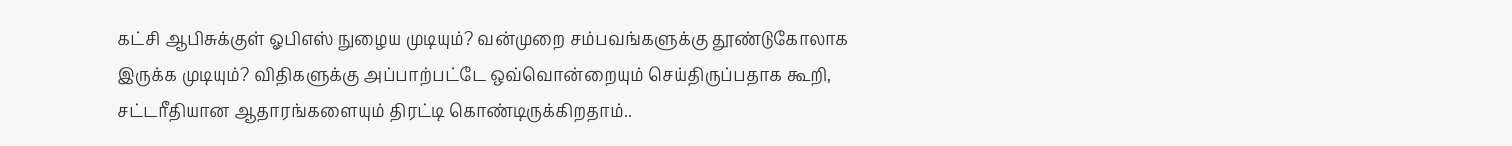கட்சி ஆபிசுக்குள் ஓபிஎஸ் நுழைய முடியும்? வன்முறை சம்பவங்களுக்கு தூண்டுகோலாக இருக்க முடியும்? விதிகளுக்கு அப்பாற்பட்டே ஒவ்வொன்றையும் செய்திருப்பதாக கூறி, சட்டரீதியான ஆதாரங்களையும் திரட்டி கொண்டிருக்கிறதாம்..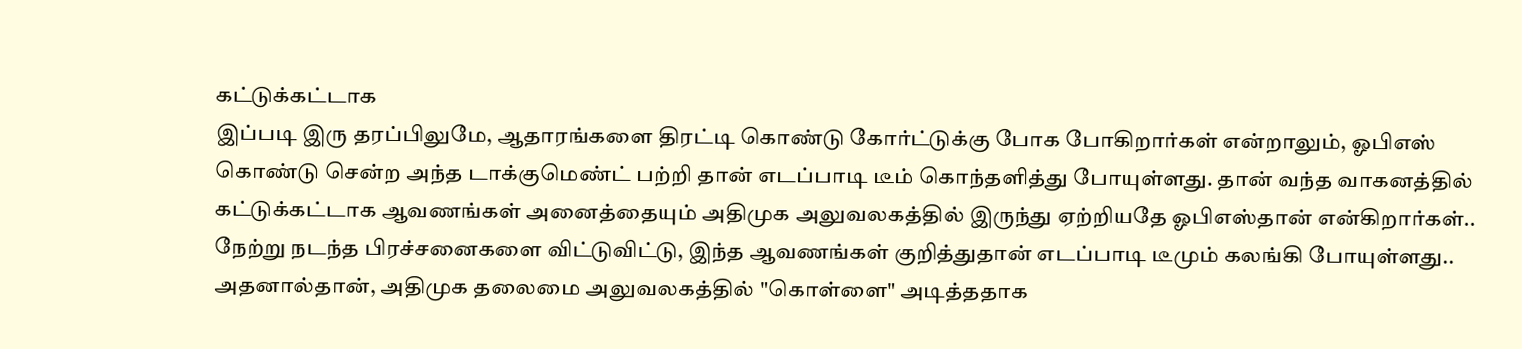கட்டுக்கட்டாக
இப்படி இரு தரப்பிலுமே, ஆதாரங்களை திரட்டி கொண்டு கோர்ட்டுக்கு போக போகிறார்கள் என்றாலும், ஓபிஎஸ் கொண்டு சென்ற அந்த டாக்குமெண்ட் பற்றி தான் எடப்பாடி டீம் கொந்தளித்து போயுள்ளது. தான் வந்த வாகனத்தில் கட்டுக்கட்டாக ஆவணங்கள் அனைத்தையும் அதிமுக அலுவலகத்தில் இருந்து ஏற்றியதே ஓபிஎஸ்தான் என்கிறார்கள்.. நேற்று நடந்த பிரச்சனைகளை விட்டுவிட்டு, இந்த ஆவணங்கள் குறித்துதான் எடப்பாடி டீமும் கலங்கி போயுள்ளது.. அதனால்தான், அதிமுக தலைமை அலுவலகத்தில் "கொள்ளை" அடித்ததாக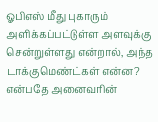ஓபிஎஸ் மீது புகாரும் அளிக்கப்பட்டுள்ள அளவுக்கு சென்றுள்ளது என்றால், அந்த டாக்குமெண்ட்கள் என்ன? என்பதே அனைவரின்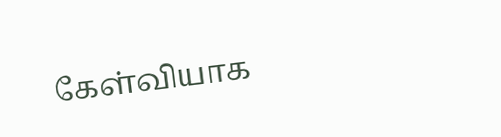கேள்வியாக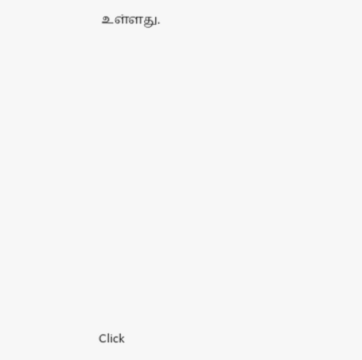உள்ளது.












Click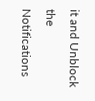it and Unblock the Notifications